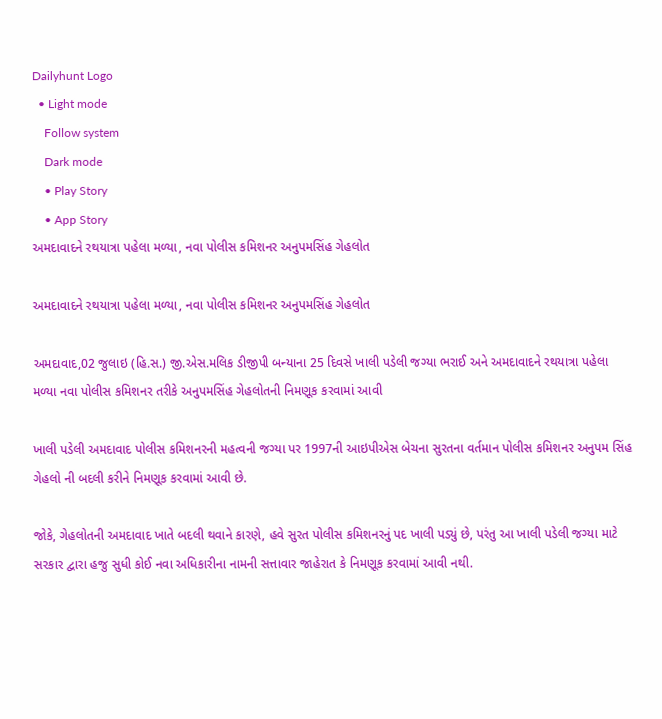Dailyhunt Logo
  • Light mode
    Follow system
    Dark mode
    • Play Story
    • App Story
અમદાવાદને રથયાત્રા પહેલા મળ્યા, નવા પોલીસ કમિશનર અનુપમસિંહ ગેહલોત

અમદાવાદને રથયાત્રા પહેલા મળ્યા, નવા પોલીસ કમિશનર અનુપમસિંહ ગેહલોત

અમદાવાદ,02 જુલાઇ (હિ.સ.) જી.એસ.મલિક ડીજીપી બન્યાના 25 દિવસે ખાલી પડેલી જગ્યા ભરાઈ અને અમદાવાદને રથયાત્રા પહેલા મળ્યા નવા પોલીસ કમિશનર તરીકે અનુપમસિંહ ગેહલોતની નિમણૂક કરવામાં આવી

ખાલી પડેલી અમદાવાદ પોલીસ કમિશનરની મહત્વની જગ્યા પર 1997ની આઇપીએસ બેચના સુરતના વર્તમાન પોલીસ કમિશનર અનુપમ સિંહ ગેહલો ની બદલી કરીને નિમણૂક કરવામાં આવી છે.

જોકે, ગેહલોતની અમદાવાદ ખાતે બદલી થવાને કારણે, હવે સુરત પોલીસ કમિશનરનું પદ ખાલી પડ્યું છે, પરંતુ આ ખાલી પડેલી જગ્યા માટે સરકાર દ્વારા હજુ સુધી કોઈ નવા અધિકારીના નામની સત્તાવાર જાહેરાત કે નિમણૂક કરવામાં આવી નથી.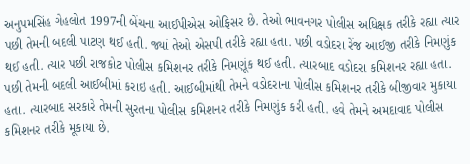અનુપમસિંહ ગેહલોત 1997ની બેંચના આઈપીએસ ઓફિસર છે. તેઓ ભાવનગર પોલીસ અધિક્ષક તરીકે રહ્યા ત્યાર પછી તેમની બદલી પાટણ થઈ હતી. જ્યાં તેઓ એસપી તરીકે રહ્યા હતા. પછી વડોદરા રેંજ આઈજી તરીકે નિમણુંક થઈ હતી. ત્યાર પછી રાજકોટ પોલીસ કમિશનર તરીકે નિમણૂંક થઈ હતી. ત્યારબાદ વડોદરા કમિશનર રહ્યા હતા. પછી તેમની બદલી આઈબીમાં કરાઇ હતી. આઈબીમાંથી તેમને વડોદરાના પોલીસ કમિશનર તરીકે બીજીવાર મુકાયા હતા. ત્યારબાદ સરકારે તેમની સુરતના પોલીસ કમિશનર તરીકે નિમણુંક કરી હતી. હવે તેમને અમદાવાદ પોલીસ કમિશનર તરીકે મૂકાયા છે.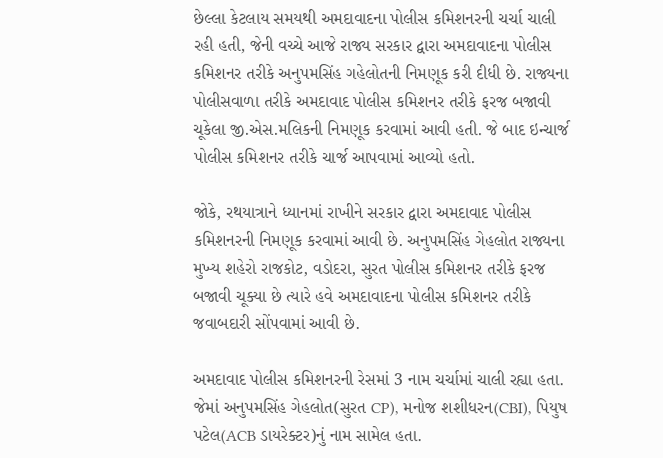છેલ્લા કેટલાય સમયથી અમદાવાદના પોલીસ કમિશનરની ચર્ચા ચાલી રહી હતી, જેની વચ્ચે આજે રાજ્ય સરકાર દ્વારા અમદાવાદના પોલીસ કમિશનર તરીકે અનુપમસિંહ ગહેલોતની નિમણૂક કરી દીધી છે. રાજ્યના પોલીસવાળા તરીકે અમદાવાદ પોલીસ કમિશનર તરીકે ફરજ બજાવી ચૂકેલા જી.એસ.મલિકની નિમણૂક કરવામાં આવી હતી. જે બાદ ઇન્ચાર્જ પોલીસ કમિશનર તરીકે ચાર્જ આપવામાં આવ્યો હતો.

જોકે, રથયાત્રાને ધ્યાનમાં રાખીને સરકાર દ્વારા અમદાવાદ પોલીસ કમિશનરની નિમણૂક કરવામાં આવી છે. અનુપમસિંહ ગેહલોત રાજ્યના મુખ્ય શહેરો રાજકોટ, વડોદરા, સુરત પોલીસ કમિશનર તરીકે ફરજ બજાવી ચૂક્યા છે ત્યારે હવે અમદાવાદના પોલીસ કમિશનર તરીકે જવાબદારી સોંપવામાં આવી છે.

અમદાવાદ પોલીસ કમિશનરની રેસમાં 3 નામ ચર્ચામાં ચાલી રહ્યા હતા. જેમાં અનુપમસિંહ ગેહલોત(સુરત CP), મનોજ શશીધરન(CBI), પિયુષ પટેલ(ACB ડાયરેક્ટર)નું નામ સામેલ હતા.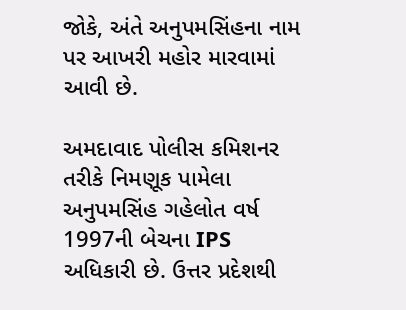જોકે, અંતે અનુપમસિંહના નામ પર આખરી મહોર મારવામાં આવી છે.

અમદાવાદ પોલીસ કમિશનર તરીકે નિમણૂક પામેલા અનુપમસિંહ ગહેલોત વર્ષ 1997ની બેચના IPS અધિકારી છે. ઉત્તર પ્રદેશથી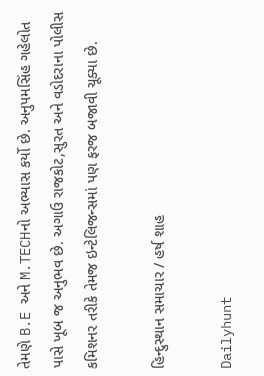તેમણે B.E અને M.TECHનો અભ્યાસ કર્યો છે. અનુપમસિંહ ગહેલોત પાસે ખૂબ જ અનુભવ છે. અગાઉ રાજકોટ,સુરત અને વડોદરાના પોલીસ કમિશનર તરીકે તેમજ ઇન્ટેલિજન્સમાં પણ ફરજ બજાવી ચૂક્યા છે.

હિન્દુસ્થાન સમાચાર / હર્ષ શાહ

Dailyhunt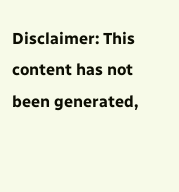Disclaimer: This content has not been generated,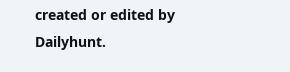created or edited by Dailyhunt.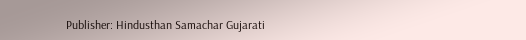Publisher: Hindusthan Samachar Gujarati